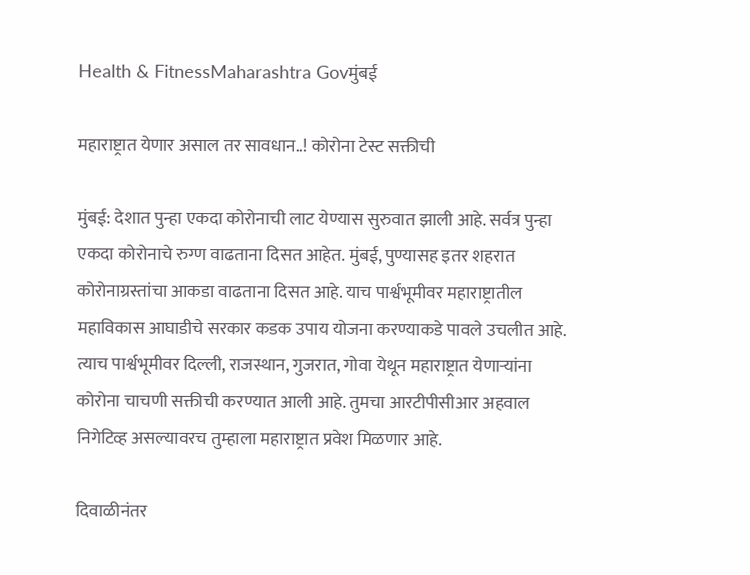Health & FitnessMaharashtra Govमुंबई

महाराष्ट्रात येणार असाल तर सावधान..! कोरोना टेस्ट सक्तीची

मुंबई: देशात पुन्हा एकदा कोरोनाची लाट येण्यास सुरुवात झाली आहे. सर्वत्र पुन्हा एकदा कोरोनाचे रुग्ण वाढताना दिसत आहेत. मुंबई, पुण्यासह इतर शहरात कोरोनाग्रस्तांचा आकडा वाढताना दिसत आहे. याच पार्श्वभूमीवर महाराष्ट्रातील महाविकास आघाडीचे सरकार कडक उपाय योजना करण्याकडे पावले उचलीत आहे. त्याच पार्श्वभूमीवर दिल्ली, राजस्थान, गुजरात, गोवा येथून महाराष्ट्रात येणाऱ्यांना कोरोना चाचणी सक्तीची करण्यात आली आहे. तुमचा आरटीपीसीआर अहवाल निगेटिव्ह असल्यावरच तुम्हाला महाराष्ट्रात प्रवेश मिळणार आहे.

दिवाळीनंतर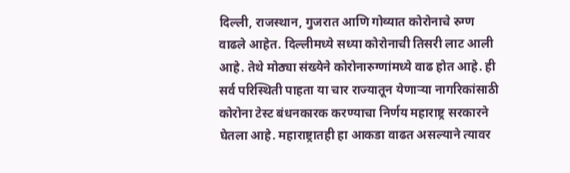दिल्ली, राजस्थान, गुजरात आणि गोव्यात कोरोनाचे रुग्ण वाढले आहेत. दिल्लीमध्ये सध्या कोरोनाची तिसरी लाट आली आहे. तेथे मोठ्या संख्येने कोरोनारुग्णांमध्ये वाढ होत आहे. ही सर्व परिस्थिती पाहता या चार राज्यातून येणाऱ्या नागरिकांसाठी कोरोना टेस्ट बंधनकारक करण्याचा निर्णय महाराष्ट्र सरकारने घेतला आहे. महाराष्ट्रातही हा आकडा वाढत असल्याने त्यावर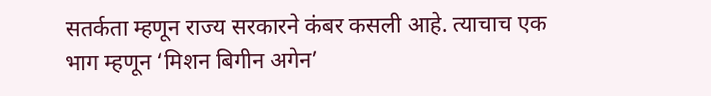सतर्कता म्हणून राज्य सरकारने कंबर कसली आहे. त्याचाच एक भाग म्हणून ‘मिशन बिगीन अगेन’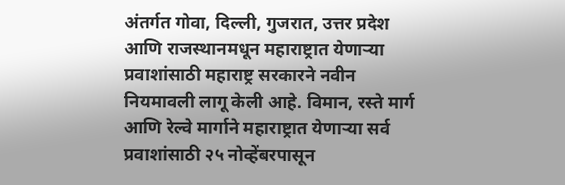अंतर्गत गोवा, दिल्ली, गुजरात, उत्तर प्रदेश आणि राजस्थानमधून महाराष्ट्रात येणाऱ्या प्रवाशांसाठी महाराष्ट्र सरकारने नवीन नियमावली लागू केली आहे. विमान, रस्ते मार्ग आणि रेल्वे मार्गाने महाराष्ट्रात येणाऱ्या सर्व प्रवाशांसाठी २५ नोव्हेंबरपासून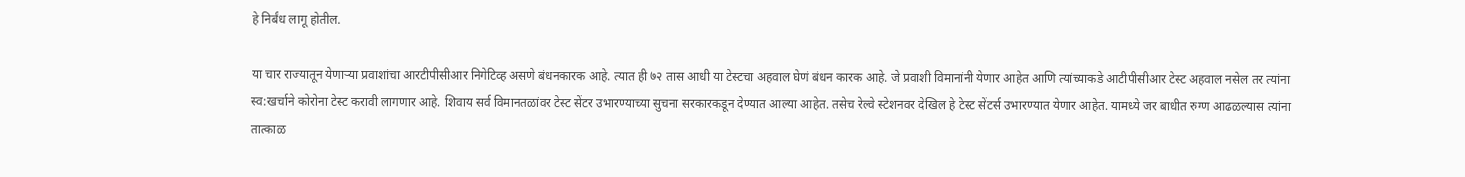हे निर्बंध लागू होतील.

या चार राज्यातून येणाऱ्या प्रवाशांचा आरटीपीसीआर निगेटिव्ह असणे बंधनकारक आहे. त्यात ही ७२ तास आधी या टेस्टचा अहवाल घेणं बंधन कारक आहे. जे प्रवाशी विमानांनी येणार आहेत आणि त्यांच्याकडे आटीपीसीआर टेस्ट अहवाल नसेल तर त्यांना स्व:खर्चाने कोरोना टेस्ट करावी लागणार आहे. शिवाय सर्व विमानतळांवर टेस्ट सेंटर उभारण्याच्या सुचना सरकारकडून देण्यात आल्या आहेत. तसेच रेल्वे स्टेशनवर देखिल हे टेस्ट सेंटर्स उभारण्यात येणार आहेत. यामध्ये जर बाधीत रुग्ण आढळल्यास त्यांना तात्काळ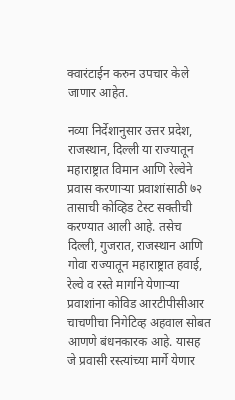क्वारंटाईन करुन उपचार केले जाणार आहेत.

नव्या निर्देशानुसार उत्तर प्रदेश, राजस्थान, दिल्ली या राज्यातून महाराष्ट्रात विमान आणि रेल्वेने प्रवास करणाऱ्या प्रवाशांसाठी ७२ तासाची कोव्हिड टेस्ट सक्तीची करण्यात आली आहे. तसेच दिल्ली, गुजरात, राजस्थान आणि गोवा राज्यातून महाराष्ट्रात हवाई, रेल्वे व रस्ते मार्गाने येणाऱ्या प्रवाशांना कोविड आरटीपीसीआर चाचणीचा निगेटिव्ह अहवाल सोबत आणणे बंधनकारक आहे. यासह जे प्रवासी रस्त्यांच्या मार्गे येणार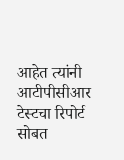आहेत त्यांनी आटीपीसीआर टेस्टचा रिपोर्ट सोबत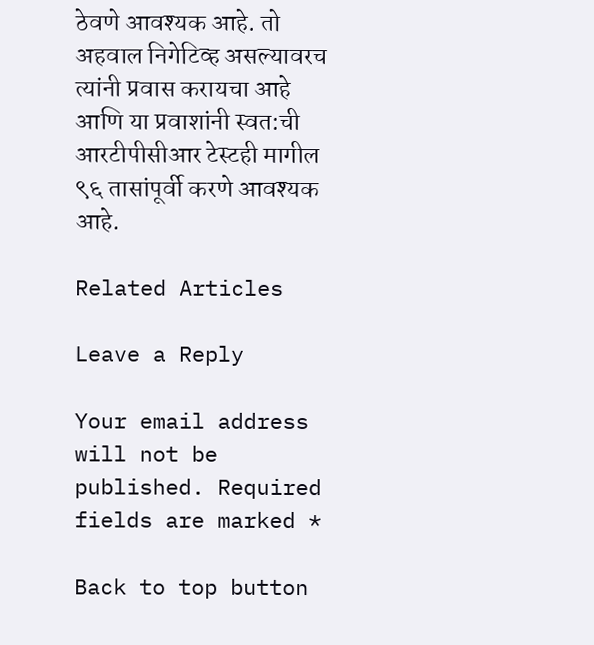ठेवणे आवश्यक आहे. तो अहवाल निगेटिव्ह असल्यावरच त्यांनी प्रवास करायचा आहे आणि या प्रवाशांनी स्वत:ची आरटीपीसीआर टेस्टही मागील ९६ तासांपूर्वी करणे आवश्यक आहे.

Related Articles

Leave a Reply

Your email address will not be published. Required fields are marked *

Back to top button